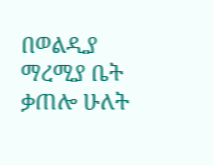በወልዲያ ማረሚያ ቤት ቃጠሎ ሁለት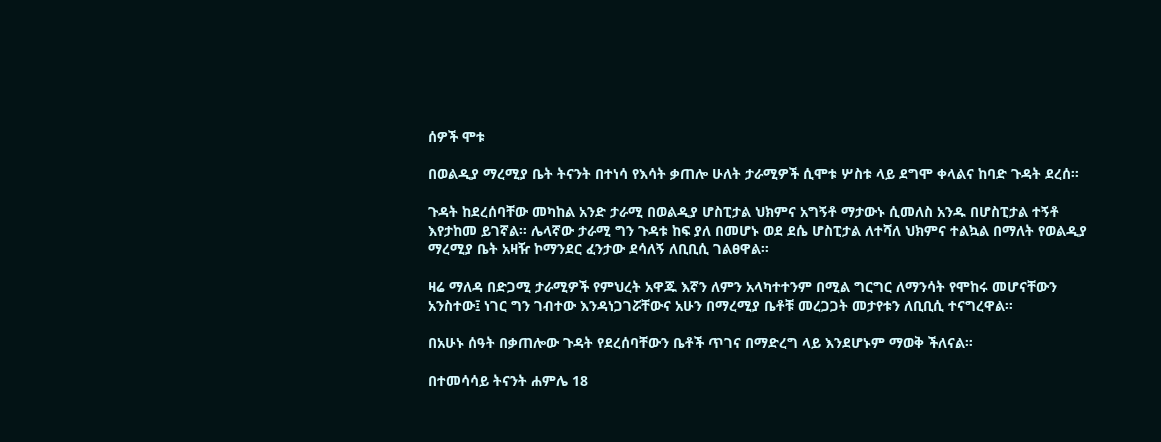ሰዎች ሞቱ

በወልዲያ ማረሚያ ቤት ትናንት በተነሳ የእሳት ቃጠሎ ሁለት ታራሚዎች ሲሞቱ ሦስቱ ላይ ደግሞ ቀላልና ከባድ ጉዳት ደረሰ።

ጉዳት ከደረሰባቸው መካከል አንድ ታራሚ በወልዲያ ሆስፒታል ህክምና አግኝቶ ማታውኑ ሲመለስ አንዱ በሆስፒታል ተኝቶ እየታከመ ይገኛል። ሌላኛው ታራሚ ግን ጉዳቱ ከፍ ያለ በመሆኑ ወደ ደሴ ሆስፒታል ለተሻለ ህክምና ተልኳል በማለት የወልዲያ ማረሚያ ቤት አዛዥ ኮማንደር ፈንታው ደሳለኝ ለቢቢሲ ገልፀዋል።

ዛሬ ማለዳ በድጋሚ ታራሚዎች የምህረት አዋጁ እኛን ለምን አላካተተንም በሚል ግርግር ለማንሳት የሞከሩ መሆናቸውን አንስተው፤ ነገር ግን ገብተው እንዳነጋገሯቸውና አሁን በማረሚያ ቤቶቹ መረጋጋት መታየቱን ለቢቢሲ ተናግረዋል።

በአሁኑ ሰዓት በቃጠሎው ጉዳት የደረሰባቸውን ቤቶች ጥገና በማድረግ ላይ እንደሆኑም ማወቅ ችለናል።

በተመሳሳይ ትናንት ሐምሌ 18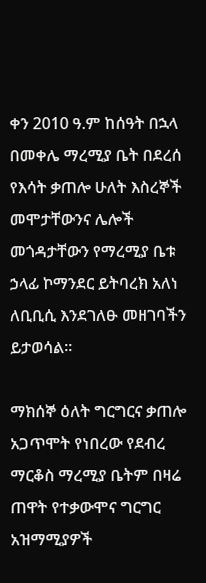ቀን 2010 ዓ.ም ከሰዓት በኋላ በመቀሌ ማረሚያ ቤት በደረሰ የእሳት ቃጠሎ ሁለት እስረኞች መሞታቸውንና ሌሎች መጎዳታቸውን የማረሚያ ቤቱ ኃላፊ ኮማንደር ይትባረክ አለነ ለቢቢሲ እንደገለፁ መዘገባችን ይታወሳል።

ማክሰኞ ዕለት ግርግርና ቃጠሎ አጋጥሞት የነበረው የደብረ ማርቆስ ማረሚያ ቤትም በዛሬ ጠዋት የተቃውሞና ግርግር አዝማሚያዎች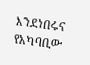እንደነበሩና የአካባቢው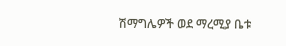ሽማግሌዎች ወደ ማረሚያ ቤቱ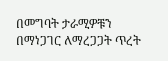በመግባት ታራሚዎቹን በማነጋገር ለማረጋጋት ጥረት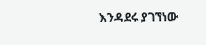እንዳደሩ ያገኘነው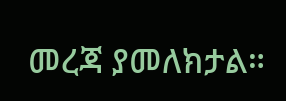መረጃ ያመለክታል።